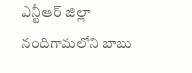ఎన్టీఆర్ జిల్లా నందిగామలోని బాబు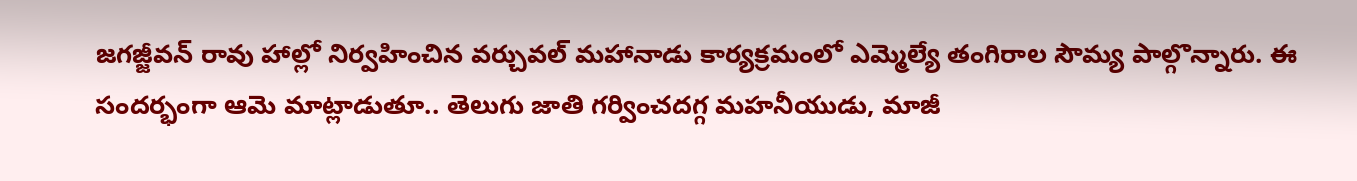జగజ్జీవన్ రావు హాల్లో నిర్వహించిన వర్చువల్ మహానాడు కార్యక్రమంలో ఎమ్మెల్యే తంగిరాల సౌమ్య పాల్గొన్నారు. ఈ సందర్భంగా ఆమె మాట్లాడుతూ.. తెలుగు జాతి గర్వించదగ్గ మహనీయుడు, మాజీ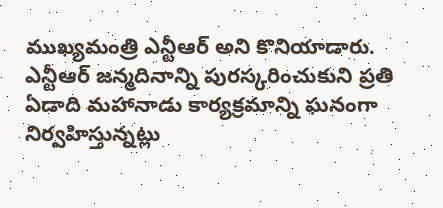ముఖ్యమంత్రి ఎన్టీఆర్ అని కొనియాడారు. ఎన్టీఆర్ జన్మదినాన్ని పురస్కరించుకుని ప్రతి ఏడాది మహానాడు కార్యక్రమాన్ని ఘనంగా నిర్వహిస్తున్నట్లు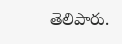తెలిపారు.